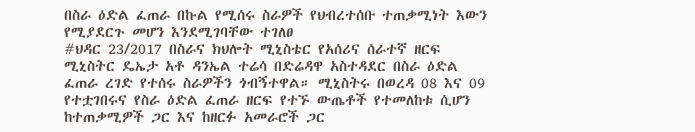በስራ ዕድል ፈጠራ በኩል የሚሰሩ ስራዎች የህብረተሰቡ ተጠቃሚነት እውን የሚያደርጉ መሆን እንደሚገባቸው ተገለፀ
#ህዳር 23/2017 በስራና ክህሎት ሚኒስቴር የአሰሪና ሰራተኛ ዘርፍ ሚኒስትር ዴኤታ አቶ ዳንኤል ተሬሳ በድሬዳዋ አስተዳደር በስራ ዕድል ፈጠራ ረገድ የተሰሩ ስራዎችን ጎብኝተዋል። ሚኒስትሩ በወረዳ 08 እና 09 የተቷገበሩና የስራ ዕድል ፈጠራ ዘርፍ የተኙ ውጤቶች የተመለከቱ ሲሆን ከተጠቃሚዎች ጋር እና ከዘርፉ አመራሮች ጋር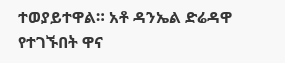ተወያይተዋል። አቶ ዳንኤል ድሬዳዋ የተገኙበት ዋና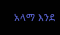አላማ እንደ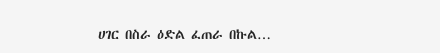ሀገር በስራ ዕድል ፈጠራ በኩል…